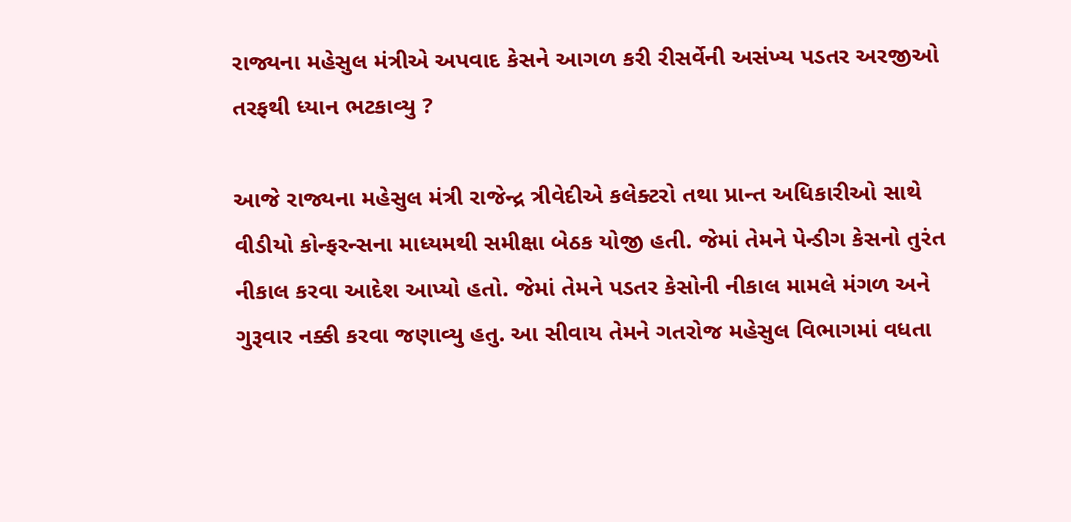રાજ્યના મહેસુલ મંત્રીએ અપવાદ કેસને આગળ કરી રીસર્વેની અસંખ્ય પડતર અરજીઓ તરફથી ધ્યાન ભટકાવ્યુ ?

આજે રાજ્યના મહેસુલ મંત્રી રાજેન્દ્ર ત્રીવેદીએ કલેક્ટરો તથા પ્રાન્ત અધિકારીઓ સાથે વીડીયો કોન્ફરન્સના માધ્યમથી સમીક્ષા બેઠક યોજી હતી. જેમાં તેમને પેન્ડીગ કેસનો તુરંત નીકાલ કરવા આદેશ આપ્યો હતો. જેમાં તેમને પડતર કેસોની નીકાલ મામલે મંગળ અને ગુરૂવાર નક્કી કરવા જણાવ્યુ હતુ. આ સીવાય તેમને ગતરોજ મહેસુલ વિભાગમાં વધતા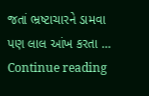જતાં ભ્રષ્ટાચારને ડામવા પણ લાલ આંખ કરતા … Continue reading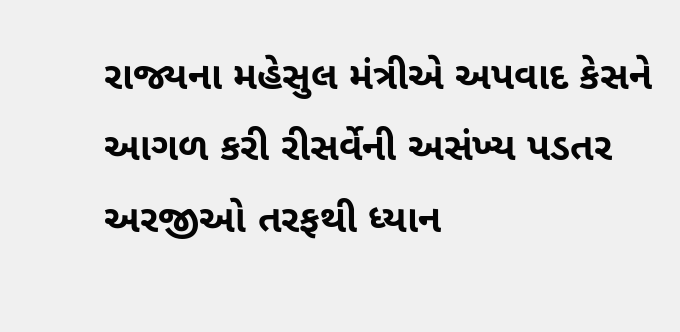રાજ્યના મહેસુલ મંત્રીએ અપવાદ કેસને આગળ કરી રીસર્વેની અસંખ્ય પડતર અરજીઓ તરફથી ધ્યાન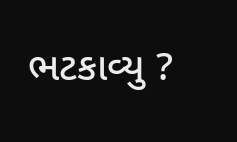ભટકાવ્યુ ?